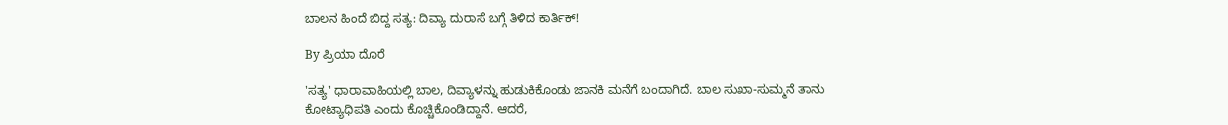ಬಾಲನ ಹಿಂದೆ ಬಿದ್ದ ಸತ್ಯ: ದಿವ್ಯಾ ದುರಾಸೆ ಬಗ್ಗೆ ತಿಳಿದ ಕಾರ್ತಿಕ್!

By ಪ್ರಿಯಾ ದೊರೆ

'ಸತ್ಯ' ಧಾರಾವಾಹಿಯಲ್ಲಿ ಬಾಲ, ದಿವ್ಯಾಳನ್ನು ಹುಡುಕಿಕೊಂಡು ಜಾನಕಿ ಮನೆಗೆ ಬಂದಾಗಿದೆ. ಬಾಲ ಸುಖಾ-ಸುಮ್ಮನೆ ತಾನು ಕೋಟ್ಯಾಧಿಪತಿ ಎಂದು ಕೊಚ್ಚಿಕೊಂಡಿದ್ದಾನೆ. ಆದರೆ,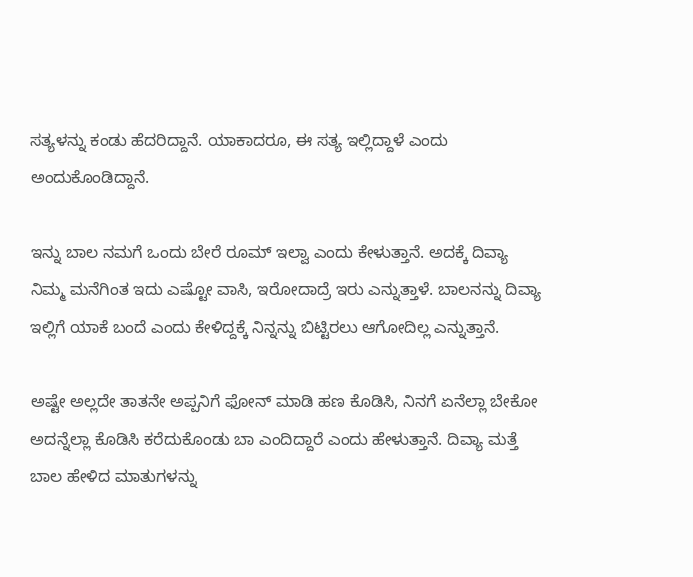ಸತ್ಯಳನ್ನು ಕಂಡು ಹೆದರಿದ್ದಾನೆ. ಯಾಕಾದರೂ, ಈ ಸತ್ಯ ಇಲ್ಲಿದ್ದಾಳೆ ಎಂದು ಅಂದುಕೊಂಡಿದ್ದಾನೆ.

ಇನ್ನು ಬಾಲ ನಮಗೆ ಒಂದು ಬೇರೆ ರೂಮ್ ಇಲ್ವಾ ಎಂದು ಕೇಳುತ್ತಾನೆ. ಅದಕ್ಕೆ ದಿವ್ಯಾ ನಿಮ್ಮ ಮನೆಗಿಂತ ಇದು ಎಷ್ಟೋ ವಾಸಿ, ಇರೋದಾದ್ರೆ ಇರು ಎನ್ನುತ್ತಾಳೆ. ಬಾಲನನ್ನು ದಿವ್ಯಾ ಇಲ್ಲಿಗೆ ಯಾಕೆ ಬಂದೆ ಎಂದು ಕೇಳಿದ್ದಕ್ಕೆ ನಿನ್ನನ್ನು ಬಿಟ್ಟಿರಲು ಆಗೋದಿಲ್ಲ ಎನ್ನುತ್ತಾನೆ.

ಅಷ್ಟೇ ಅಲ್ಲದೇ ತಾತನೇ ಅಪ್ಪನಿಗೆ ಫೋನ್ ಮಾಡಿ ಹಣ ಕೊಡಿಸಿ, ನಿನಗೆ ಏನೆಲ್ಲಾ ಬೇಕೋ ಅದನ್ನೆಲ್ಲಾ ಕೊಡಿಸಿ ಕರೆದುಕೊಂಡು ಬಾ ಎಂದಿದ್ದಾರೆ ಎಂದು ಹೇಳುತ್ತಾನೆ. ದಿವ್ಯಾ ಮತ್ತೆ ಬಾಲ ಹೇಳಿದ ಮಾತುಗಳನ್ನು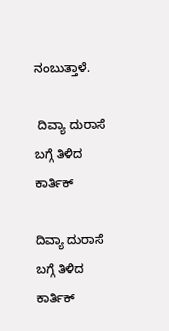ನಂಬುತ್ತಾಳೆ.

 ದಿವ್ಯಾ ದುರಾಸೆ ಬಗ್ಗೆ ತಿಳಿದ ಕಾರ್ತಿಕ್

ದಿವ್ಯಾ ದುರಾಸೆ ಬಗ್ಗೆ ತಿಳಿದ ಕಾರ್ತಿಕ್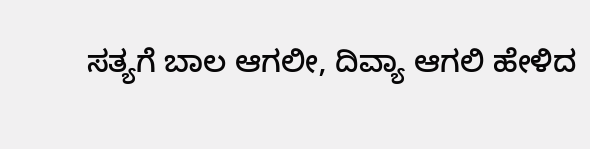ಸತ್ಯಗೆ ಬಾಲ ಆಗಲೀ, ದಿವ್ಯಾ ಆಗಲಿ ಹೇಳಿದ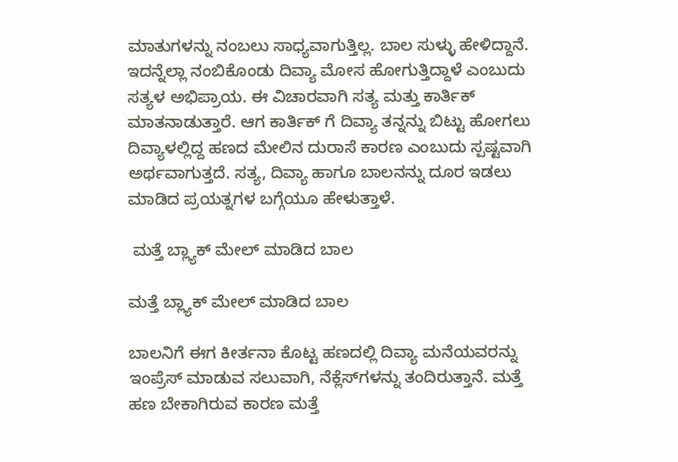ಮಾತುಗಳನ್ನು ನಂಬಲು ಸಾಧ್ಯವಾಗುತ್ತಿಲ್ಲ. ಬಾಲ ಸುಳ್ಳು ಹೇಳಿದ್ದಾನೆ. ಇದನ್ನೆಲ್ಲಾ ನಂಬಿಕೊಂಡು ದಿವ್ಯಾ ಮೋಸ ಹೋಗುತ್ತಿದ್ದಾಳೆ ಎಂಬುದು ಸತ್ಯಳ ಅಭಿಪ್ರಾಯ. ಈ ವಿಚಾರವಾಗಿ ಸತ್ಯ ಮತ್ತು ಕಾರ್ತಿಕ್ ಮಾತನಾಡುತ್ತಾರೆ. ಆಗ ಕಾರ್ತಿಕ್ ಗೆ ದಿವ್ಯಾ ತನ್ನನ್ನು ಬಿಟ್ಟು ಹೋಗಲು ದಿವ್ಯಾಳಲ್ಲಿದ್ದ ಹಣದ ಮೇಲಿನ ದುರಾಸೆ ಕಾರಣ ಎಂಬುದು ಸ್ಪಷ್ಟವಾಗಿ ಅರ್ಥವಾಗುತ್ತದೆ. ಸತ್ಯ, ದಿವ್ಯಾ ಹಾಗೂ ಬಾಲನನ್ನು ದೂರ ಇಡಲು ಮಾಡಿದ ಪ್ರಯತ್ನಗಳ ಬಗ್ಗೆಯೂ ಹೇಳುತ್ತಾಳೆ.

 ಮತ್ತೆ ಬ್ಲ್ಯಾಕ್ ಮೇಲ್ ಮಾಡಿದ ಬಾಲ

ಮತ್ತೆ ಬ್ಲ್ಯಾಕ್ ಮೇಲ್ ಮಾಡಿದ ಬಾಲ

ಬಾಲನಿಗೆ ಈಗ ಕೀರ್ತನಾ ಕೊಟ್ಟ ಹಣದಲ್ಲಿ ದಿವ್ಯಾ ಮನೆಯವರನ್ನು ಇಂಪ್ರೆಸ್ ಮಾಡುವ ಸಲುವಾಗಿ, ನೆಕ್ಲೆಸ್‌ಗಳನ್ನು ತಂದಿರುತ್ತಾನೆ. ಮತ್ತೆ ಹಣ ಬೇಕಾಗಿರುವ ಕಾರಣ ಮತ್ತೆ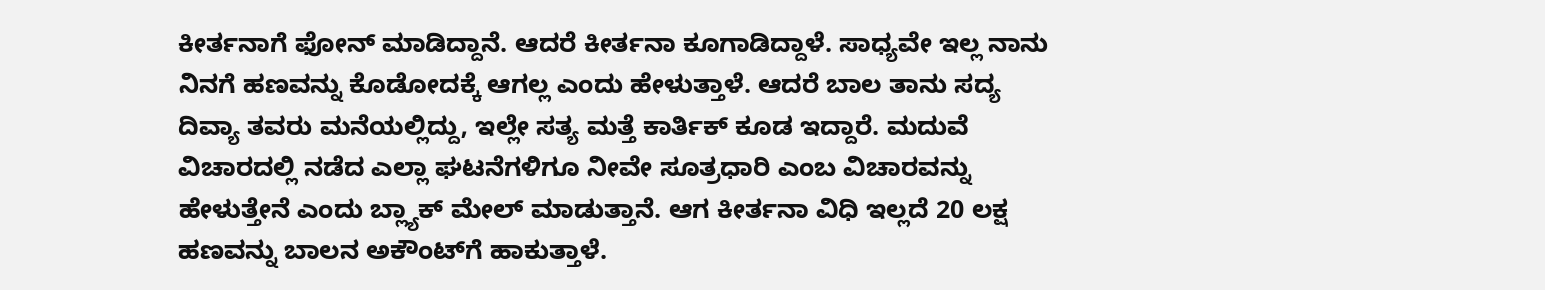ಕೀರ್ತನಾಗೆ ಫೋನ್ ಮಾಡಿದ್ದಾನೆ. ಆದರೆ ಕೀರ್ತನಾ ಕೂಗಾಡಿದ್ದಾಳೆ. ಸಾಧ್ಯವೇ ಇಲ್ಲ ನಾನು ನಿನಗೆ ಹಣವನ್ನು ಕೊಡೋದಕ್ಕೆ ಆಗಲ್ಲ ಎಂದು ಹೇಳುತ್ತಾಳೆ. ಆದರೆ ಬಾಲ ತಾನು ಸದ್ಯ ದಿವ್ಯಾ ತವರು ಮನೆಯಲ್ಲಿದ್ದು, ಇಲ್ಲೇ ಸತ್ಯ ಮತ್ತೆ ಕಾರ್ತಿಕ್ ಕೂಡ ಇದ್ದಾರೆ. ಮದುವೆ ವಿಚಾರದಲ್ಲಿ ನಡೆದ ಎಲ್ಲಾ ಘಟನೆಗಳಿಗೂ ನೀವೇ ಸೂತ್ರಧಾರಿ ಎಂಬ ವಿಚಾರವನ್ನು ಹೇಳುತ್ತೇನೆ ಎಂದು ಬ್ಲ್ಯಾಕ್ ಮೇಲ್ ಮಾಡುತ್ತಾನೆ. ಆಗ ಕೀರ್ತನಾ ವಿಧಿ ಇಲ್ಲದೆ 20 ಲಕ್ಷ ಹಣವನ್ನು ಬಾಲನ ಅಕೌಂಟ್‌ಗೆ ಹಾಕುತ್ತಾಳೆ.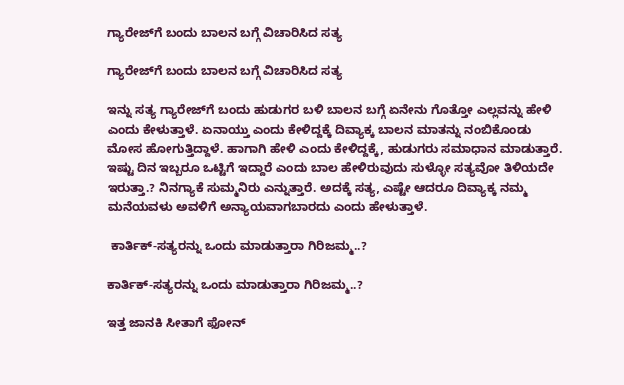ಗ್ಯಾರೇಜ್‌ಗೆ ಬಂದು ಬಾಲನ ಬಗ್ಗೆ ವಿಚಾರಿಸಿದ ಸತ್ಯ

ಗ್ಯಾರೇಜ್‌ಗೆ ಬಂದು ಬಾಲನ ಬಗ್ಗೆ ವಿಚಾರಿಸಿದ ಸತ್ಯ

ಇನ್ನು ಸತ್ಯ ಗ್ಯಾರೇಜ್‌ಗೆ ಬಂದು ಹುಡುಗರ ಬಳಿ ಬಾಲನ ಬಗ್ಗೆ ಏನೇನು ಗೊತ್ತೋ ಎಲ್ಲವನ್ನು ಹೇಳಿ ಎಂದು ಕೇಳುತ್ತಾಳೆ. ಏನಾಯ್ತು ಎಂದು ಕೇಳಿದ್ದಕ್ಕೆ ದಿವ್ಯಾಕ್ಕ ಬಾಲನ ಮಾತನ್ನು ನಂಬಿಕೊಂಡು ಮೋಸ ಹೋಗುತ್ತಿದ್ದಾಳೆ. ಹಾಗಾಗಿ ಹೇಳಿ ಎಂದು ಕೇಳಿದ್ದಕ್ಕೆ, ಹುಡುಗರು ಸಮಾಧಾನ ಮಾಡುತ್ತಾರೆ. ಇಷ್ಟು ದಿನ ಇಬ್ಬರೂ ಒಟ್ಟಿಗೆ ಇದ್ದಾರೆ ಎಂದು ಬಾಲ ಹೇಳಿರುವುದು ಸುಳ್ಳೋ ಸತ್ಯವೋ ತಿಳಿಯದೇ ಇರುತ್ತಾ.? ನಿನಗ್ಯಾಕೆ ಸುಮ್ಮನಿರು ಎನ್ನುತ್ತಾರೆ. ಅದಕ್ಕೆ ಸತ್ಯ, ಎಷ್ಟೇ ಆದರೂ ದಿವ್ಯಾಕ್ಕ ನಮ್ಮ ಮನೆಯವಳು ಅವಳಿಗೆ ಅನ್ಯಾಯವಾಗಬಾರದು ಎಂದು ಹೇಳುತ್ತಾಳೆ.

 ಕಾರ್ತಿಕ್-ಸತ್ಯರನ್ನು ಒಂದು ಮಾಡುತ್ತಾರಾ ಗಿರಿಜಮ್ಮ..?

ಕಾರ್ತಿಕ್-ಸತ್ಯರನ್ನು ಒಂದು ಮಾಡುತ್ತಾರಾ ಗಿರಿಜಮ್ಮ..?

ಇತ್ತ ಜಾನಕಿ ಸೀತಾಗೆ ಫೋನ್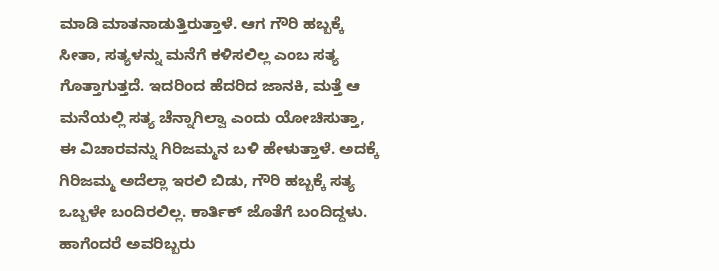ಮಾಡಿ ಮಾತನಾಡುತ್ತಿರುತ್ತಾಳೆ. ಆಗ ಗೌರಿ ಹಬ್ಬಕ್ಕೆ ಸೀತಾ, ಸತ್ಯಳನ್ನು ಮನೆಗೆ ಕಳಿಸಲಿಲ್ಲ ಎಂಬ ಸತ್ಯ ಗೊತ್ತಾಗುತ್ತದೆ. ಇದರಿಂದ ಹೆದರಿದ ಜಾನಕಿ, ಮತ್ತೆ ಆ ಮನೆಯಲ್ಲಿ ಸತ್ಯ ಚೆನ್ನಾಗಿಲ್ವಾ ಎಂದು ಯೋಚಿಸುತ್ತಾ, ಈ ವಿಚಾರವನ್ನು ಗಿರಿಜಮ್ಮನ ಬಳಿ ಹೇಳುತ್ತಾಳೆ. ಅದಕ್ಕೆ ಗಿರಿಜಮ್ಮ ಅದೆಲ್ಲಾ ಇರಲಿ ಬಿಡು, ಗೌರಿ ಹಬ್ಬಕ್ಕೆ ಸತ್ಯ ಒಬ್ಬಳೇ ಬಂದಿರಲಿಲ್ಲ. ಕಾರ್ತಿಕ್ ಜೊತೆಗೆ ಬಂದಿದ್ದಳು. ಹಾಗೆಂದರೆ ಅವರಿಬ್ಬರು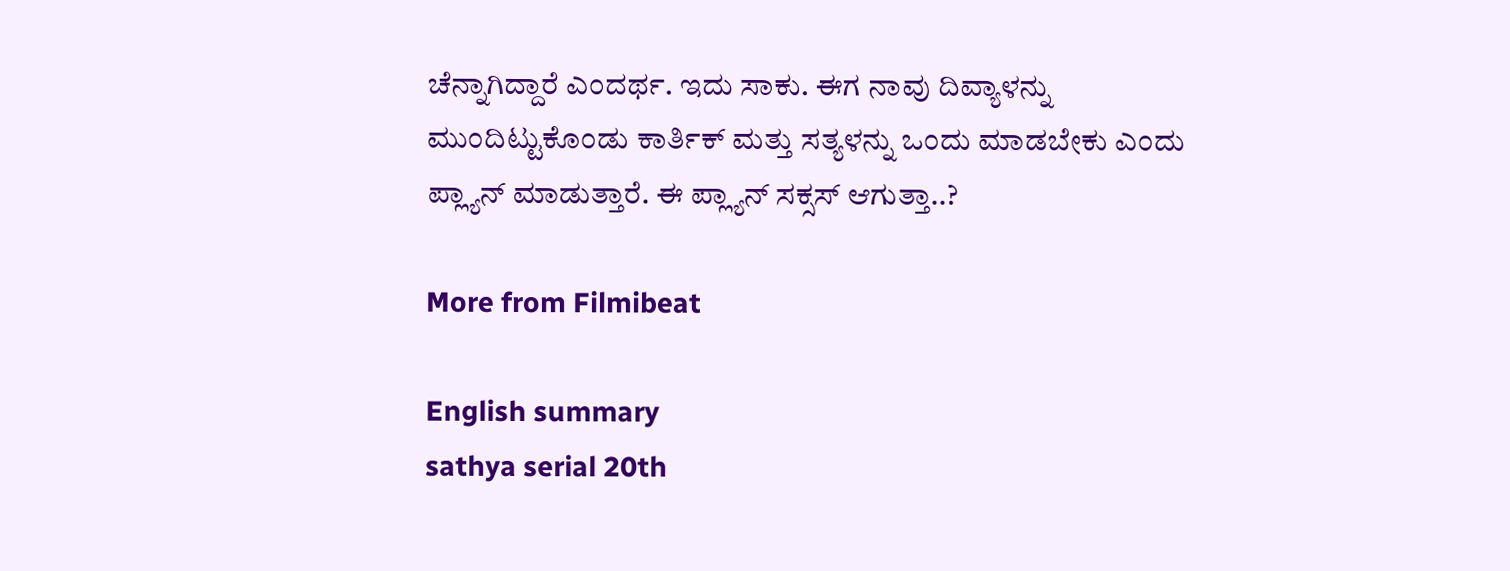ಚೆನ್ನಾಗಿದ್ದಾರೆ ಎಂದರ್ಥ. ಇದು ಸಾಕು. ಈಗ ನಾವು ದಿವ್ಯಾಳನ್ನು ಮುಂದಿಟ್ಟುಕೊಂಡು ಕಾರ್ತಿಕ್ ಮತ್ತು ಸತ್ಯಳನ್ನು ಒಂದು ಮಾಡಬೇಕು ಎಂದು ಪ್ಲ್ಯಾನ್ ಮಾಡುತ್ತಾರೆ. ಈ ಪ್ಲ್ಯಾನ್ ಸಕ್ಸಸ್ ಆಗುತ್ತಾ..?

More from Filmibeat

English summary
sathya serial 20th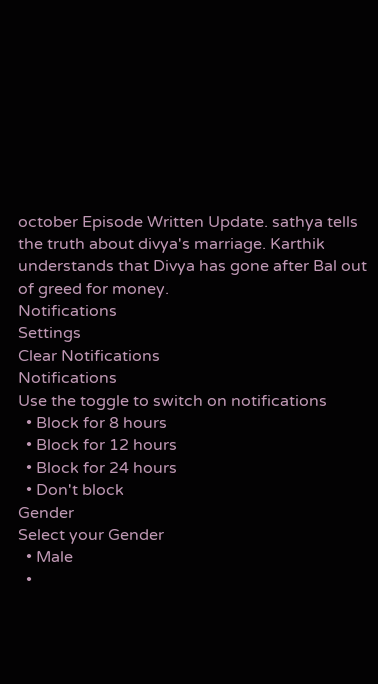october Episode Written Update. sathya tells the truth about divya's marriage. Karthik understands that Divya has gone after Bal out of greed for money.
Notifications
Settings
Clear Notifications
Notifications
Use the toggle to switch on notifications
  • Block for 8 hours
  • Block for 12 hours
  • Block for 24 hours
  • Don't block
Gender
Select your Gender
  • Male
  •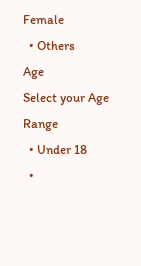Female
  • Others
Age
Select your Age Range
  • Under 18
  •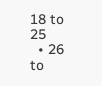18 to 25
  • 26 to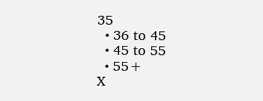35
  • 36 to 45
  • 45 to 55
  • 55+
X